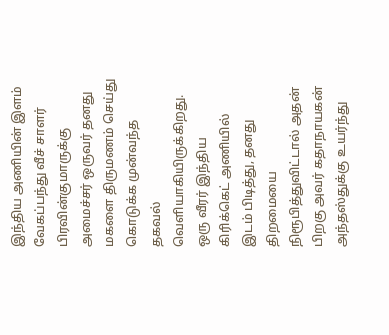இந்திய அணியின் இளம் வேகப்பந்து வீச் சாளர் பிரவின்குமாருக்கு அமைச்சர் ஒருவர் தனது மகளை திருமணம் செய்து கொடுக்க முன்வந்த தகவல் வெளியாகியிருக்கிறது.
ஒரு வீரர் இந்திய கிரிக்கெட் அணியில் இடம் பிடித்து, தனது திறமையை நிரூபித்துவிட்டால் அதன் பிறகு அவர் கதாநாயகன் அந்தஸ்துக்கு உயர்ந்து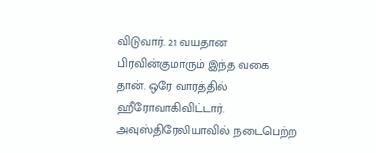விடுவார். 21 வயதான பிரவின்குமாரும் இந்த வகை தான். ஒரே வாரத்தில் ஹீரோவாகிவிட்டார். அவுஸ்திரேலியாவில் நடைபெற்ற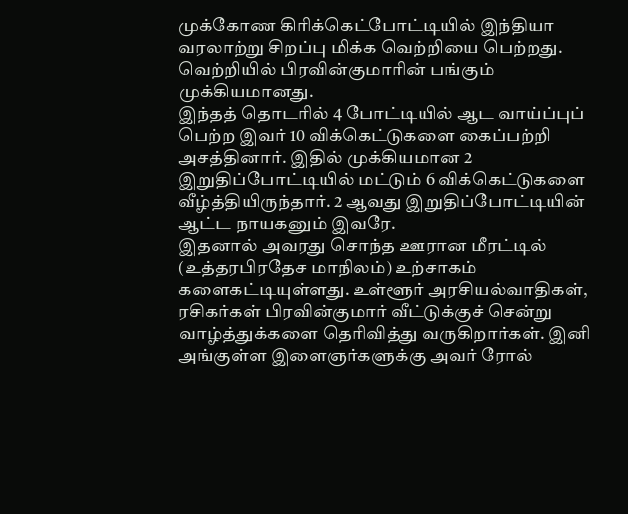முக்கோண கிரிக்கெட்போட்டியில் இந்தியா வரலாற்று சிறப்பு மிக்க வெற்றியை பெற்றது. வெற்றியில் பிரவின்குமாரின் பங்கும் முக்கியமானது.
இந்தத் தொடரில் 4 போட்டியில் ஆட வாய்ப்புப் பெற்ற இவர் 10 விக்கெட்டுகளை கைப்பற்றி அசத்தினார். இதில் முக்கியமான 2 இறுதிப்போட்டியில் மட்டும் 6 விக்கெட்டுகளை வீழ்த்தியிருந்தார். 2 ஆவது இறுதிப்போட்டியின் ஆட்ட நாயகனும் இவரே.
இதனால் அவரது சொந்த ஊரான மீரட்டில் (உத்தரபிரதேச மாநிலம்) உற்சாகம் களைகட்டியுள்ளது. உள்ளூர் அரசியல்வாதிகள், ரசிகர்கள் பிரவின்குமார் வீட்டுக்குச் சென்று வாழ்த்துக்களை தெரிவித்து வருகிறார்கள். இனி அங்குள்ள இளைஞர்களுக்கு அவர் ரோல்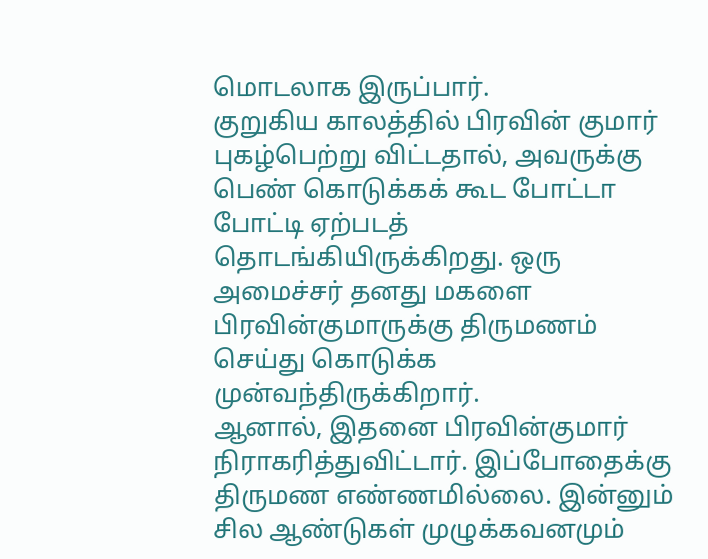மொடலாக இருப்பார்.
குறுகிய காலத்தில் பிரவின் குமார் புகழ்பெற்று விட்டதால், அவருக்கு பெண் கொடுக்கக் கூட போட்டா போட்டி ஏற்படத் தொடங்கியிருக்கிறது. ஒரு அமைச்சர் தனது மகளை பிரவின்குமாருக்கு திருமணம் செய்து கொடுக்க முன்வந்திருக்கிறார்.
ஆனால், இதனை பிரவின்குமார் நிராகரித்துவிட்டார். இப்போதைக்கு திருமண எண்ணமில்லை. இன்னும் சில ஆண்டுகள் முழுக்கவனமும்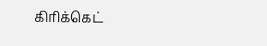கிரிக்கெட்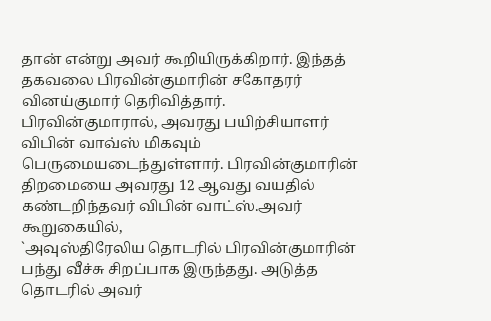தான் என்று அவர் கூறியிருக்கிறார். இந்தத் தகவலை பிரவின்குமாரின் சகோதரர் வினய்குமார் தெரிவித்தார்.
பிரவின்குமாரால், அவரது பயிற்சியாளர் விபின் வாவ்ஸ் மிகவும் பெருமையடைந்துள்ளார். பிரவின்குமாரின் திறமையை அவரது 12 ஆவது வயதில் கண்டறிந்தவர் விபின் வாட்ஸ்.அவர் கூறுகையில்,
`அவுஸ்திரேலிய தொடரில் பிரவின்குமாரின் பந்து வீச்சு சிறப்பாக இருந்தது. அடுத்த தொடரில் அவர்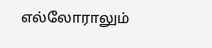எல்லோராலும்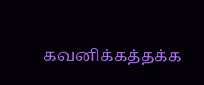கவனிக்கத்தக்க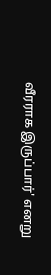வீரராக இருப்பார்' எனறு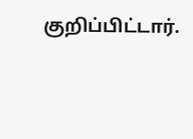குறிப்பிட்டார்.